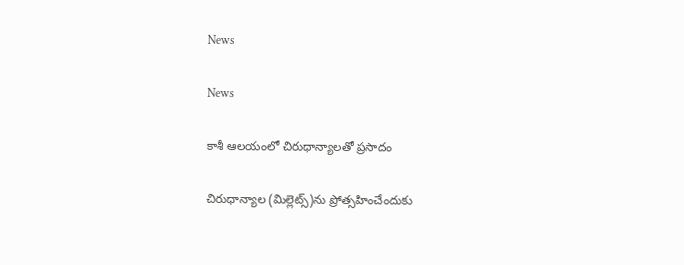News

News

కాశీ ఆలయంలో చిరుధాన్యాలతో ప్రసాదం

చిరుధాన్యాల (మిల్లెట్స్‌)ను ప్రోత్సహించేందుకు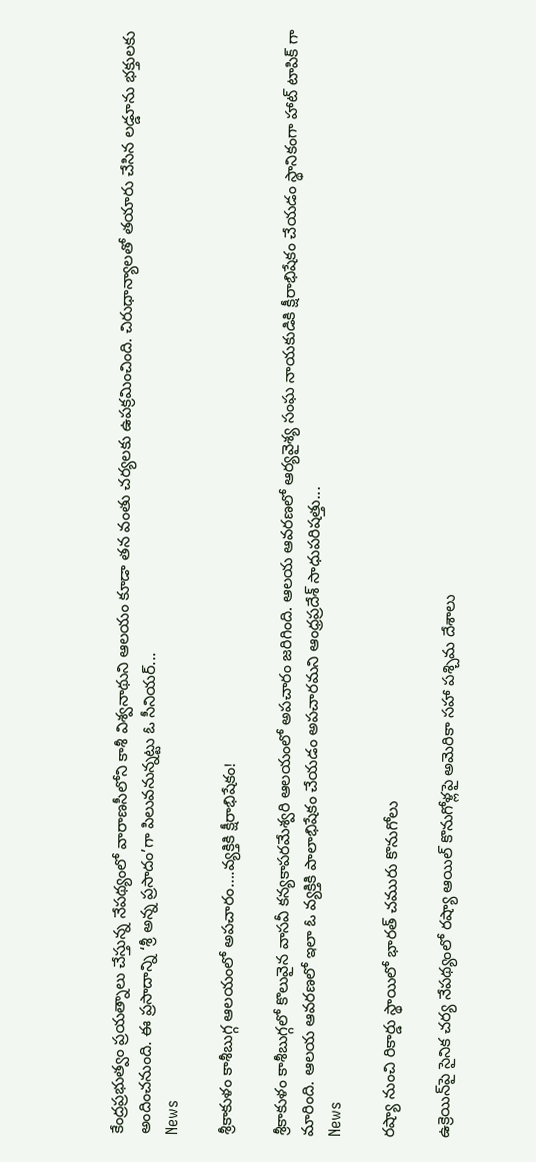కేంద్రప్రభుత్వం ప్రయత్నాలు చేస్తున్న నేపథ్యంలో వారాణసీలోని కాశీ విశ్వనాథుని ఆలయం కూడా తన వంతు చర్యలకు ఉపక్రమించింది. చిరుధాన్యాలతో తయారు చేసిన లడ్డూను భక్తులకు అందించనుంది. ఈ ప్రసాదాన్ని ‘శ్రీ అన్న ప్రసాదం’గా పిలువనున్నట్టు ఓ సీనియర్‌...
News

శ్రీకాకుళం కాశీబుగ్గ ఆలయంలో అపచారం….వ్యక్తికి క్షీరాభిషేకం!

శ్రీకాకుళం కాశీబుగ్గలో కొలువైన వాసవీ కన్యకాపరమేశ్వరి ఆలయంలో అపచారం జరిగింది. ఆలయ ఆవరణలో ఆర్యవైశ్య సంఘ నాయకుడికి క్షీరాభిషేకం చేయడం స్థానికంగా హాట్ టాపిక్ గా మారింది. ఆలయ ఆవరణలో ఇలా ఓ వ్యక్తికి పాలాభిషేకం చేయడం అపచారమని ఆంధ్రప్రదేశ్‌ సాధుపరిషత్తు...
News

రష్యా నుంచి రికార్డు స్థాయిలో భారత్ చమురు కొనుగోలు

ఉక్రెయిన్‌పై సైనిక చర్య నేపథ్యంలో రష్యా ఆయిల్ కొనుగోళ్లపై అమెరికా సహా పశ్చిమ దేశాలు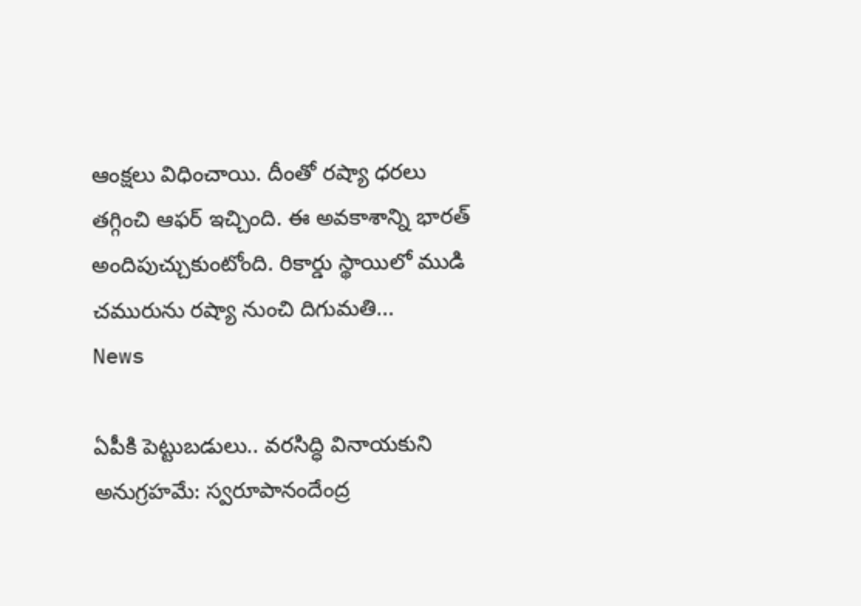ఆంక్షలు విధించాయి. దీంతో రష్యా ధరలు తగ్గించి ఆఫర్ ఇచ్చింది. ఈ అవకాశాన్ని భారత్ అందిపుచ్చుకుంటోంది. రికార్డు స్థాయిలో ముడి చమురును రష్యా నుంచి దిగుమతి...
News

ఏపీకి పెట్టుబడులు.. వరసిద్ధి వినాయకుని అనుగ్రహమే: స్వరూపానందేంద్ర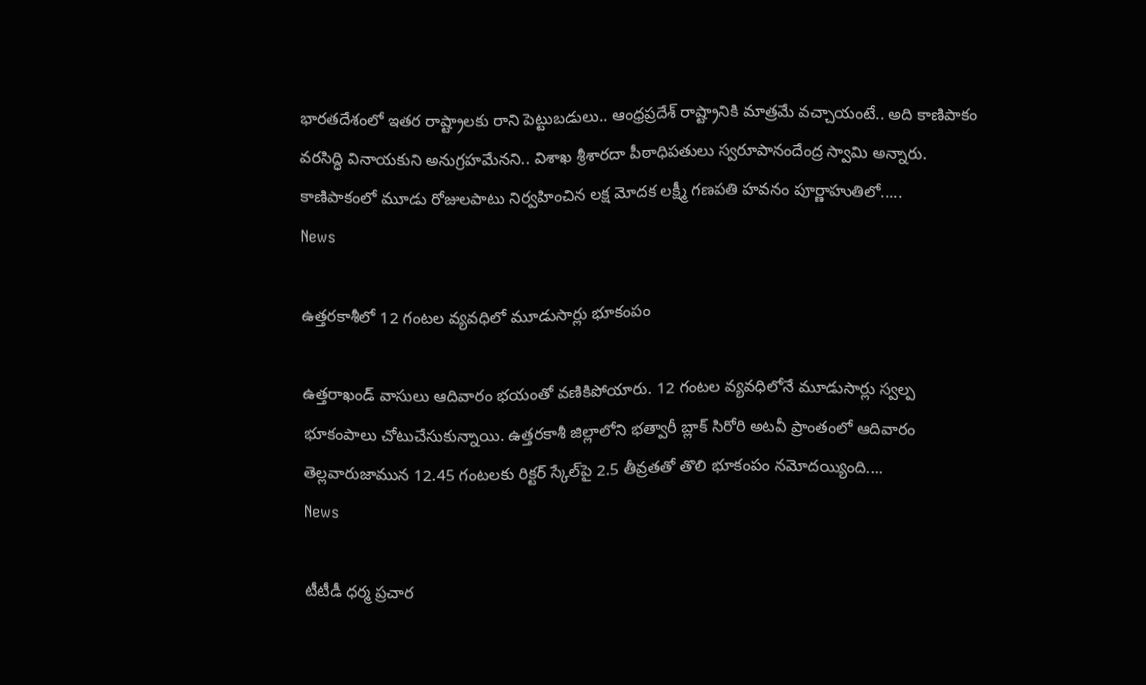భారతదేశంలో ఇతర రాష్ట్రాలకు రాని పెట్టుబడులు.. ఆంధ్రప్రదేశ్ రాష్ట్రానికి మాత్రమే వచ్చాయంటే.. అది కాణిపాకం వరసిద్ధి వినాయకుని అనుగ్రహమేనని.. విశాఖ శ్రీశారదా పీఠాధిపతులు స్వరూపానందేంద్ర స్వామి అన్నారు. కాణిపాకంలో మూడు రోజులపాటు నిర్వహించిన లక్ష మోదక లక్ష్మీ గణపతి హవనం పూర్ణాహుతిలో.....
News

ఉత్తరకాశీలో 12 గంటల వ్యవధిలో మూడుసార్లు భూకంపం

ఉత్తరాఖండ్ వాసులు ఆదివారం భయంతో వణికిపోయారు. 12 గంటల వ్యవధిలోనే మూడుసార్లు స్వల్ప భూకంపాలు చోటుచేసుకున్నాయి. ఉత్తరకాశీ జిల్లాలోని భత్వారీ బ్లాక్ సిరోరి అటవీ ప్రాంతంలో ఆదివారం తెల్లవారుజామున 12.45 గంటలకు రిక్టర్ స్కేల్‌పై 2.5 తీవ్రతతో తొలి భూకంపం నమోదయ్యింది....
News

టీటీడీ ధర్మ ప్రచార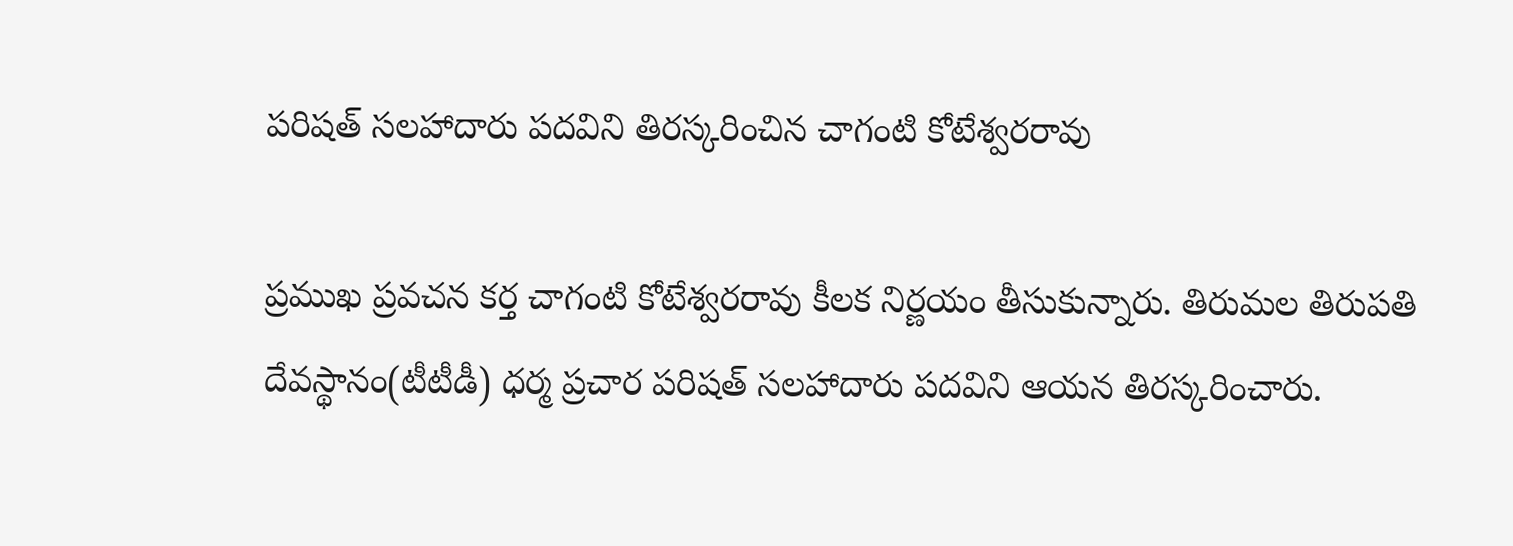పరిషత్ సలహాదారు పదవిని తిరస్కరించిన చాగంటి కోటేశ్వరరావు

ప్రముఖ ప్రవచన కర్త చాగంటి కోటేశ్వరరావు కీలక నిర్ణయం తీసుకున్నారు. తిరుమల తిరుపతి దేవస్థానం(టీటీడీ) ధర్మ ప్రచార పరిషత్ సలహాదారు పదవిని ఆయన తిరస్కరించారు.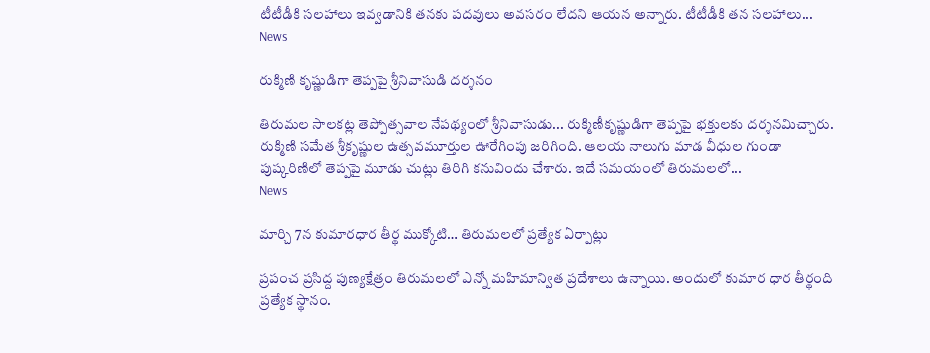టీటీడీకి సలహాలు ఇవ్వడానికి తనకు పదవులు అవసరం లేదని ఆయన అన్నారు. టీటీడీకి తన సలహాలు...
News

రుక్మిణి కృష్ణుడిగా తెప్పపై శ్రీనివాసుడి దర్శనం

తిరుమల సాలకట్ల తెప్పోత్సవాల నేపథ్యంలో శ్రీనివాసుడు... రుక్మిణీకృష్ణుడిగా తెప్పపై భక్తులకు దర్శనమిచ్చారు. రుక్మిణి సమేత శ్రీకృష్ణుల ఉత్సవమూర్తుల ఊరేగింపు జరిగింది. ఆలయ నాలుగు మాడ వీధుల గుండా పుష్కరిణిలో తెప్పపై మూడు చుట్లు తిరిగి కనువిందు చేశారు. ఇదే సమయంలో తిరుమలలో...
News

మార్చి 7న కుమారధార తీర్థ ముక్కోటి… తిరుమలలో ప్రత్యేక ఏర్పాట్లు

ప్రపంచ ప్రసిద్ద పుణ్యక్షేత్రం తిరుమలలో ఎన్నో మహిమాన్విత ప్రదేశాలు ఉన్నాయి. అందులో కుమార ధార తీర్థంది ప్రత్యేక స్థానం.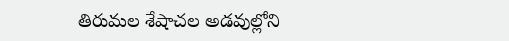తిరుమల శేషాచ‌ల అడ‌వుల్లోని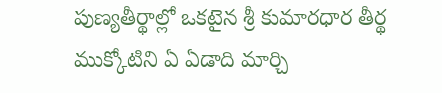పుణ్య‌తీర్థాల్లో ఒక‌టైన శ్రీ కుమార‌ధార తీర్థ‌ ముక్కోటిని ఏ ఏడాది మార్చి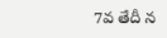7వ తేదీ న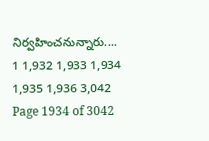నిర్వహించనున్నారు....
1 1,932 1,933 1,934 1,935 1,936 3,042
Page 1934 of 3042